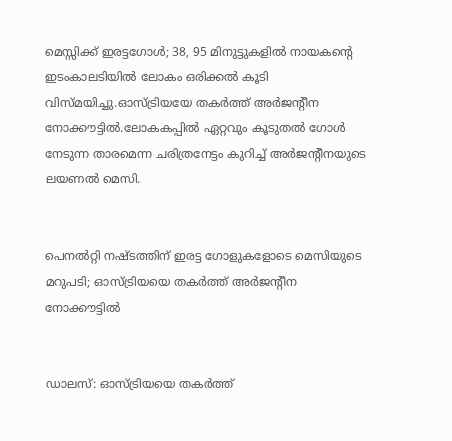മെസ്സിക്ക് ഇരട്ടഗോൾ; 38, 95 മിനുട്ടുകളിൽ നായകന്റെ ഇടംകാലടിയിൽ ലോകം ഒരിക്കൽ കൂടി വിസ്മയിച്ചു.ഓസ്ട്രിയയേ തകർത്ത് അർജന്റീന നോക്കൗട്ടിൽ.ലോകകപ്പിൽ ഏറ്റവും കൂടുതൽ ഗോൾ നേടുന്ന താരമെന്ന ചരിത്രനേട്ടം കുറിച്ച് അര്‍ജന്റീനയുടെ ലയണൽ മെസി.


പെനൽറ്റി നഷ്ടത്തിന് ഇരട്ട ഗോളുകളോടെ മെസിയുടെ മറുപടി; ഓസ്ട്രിയയെ തകർത്ത് അർജന്‍റീന നോക്കൗട്ടില്‍


ഡാലസ്: ഓസ്ട്രിയയെ തകർത്ത്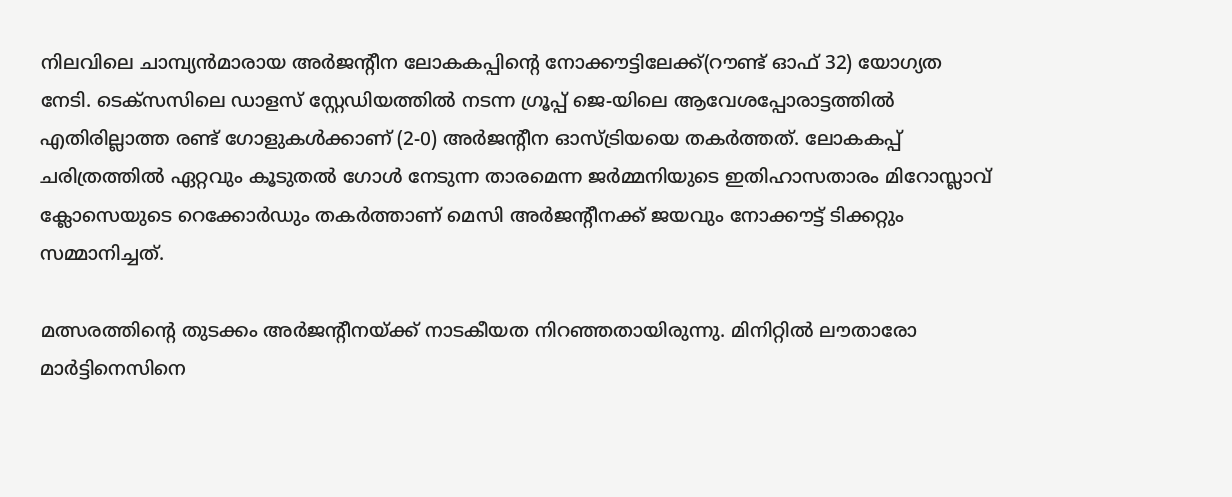നിലവിലെ ചാമ്പ്യൻമാരായ അർജന്‍റീന ലോകകപ്പിന്‍റെ നോക്കൗട്ടിലേക്ക്(റൗണ്ട് ഓഫ് 32) യോഗ്യത നേടി. ടെക്സസിലെ ഡാളസ് സ്റ്റേഡിയത്തിൽ നടന്ന ഗ്രൂപ്പ് ജെ-യിലെ ആവേശപ്പോരാട്ടത്തിൽ എതിരില്ലാത്ത രണ്ട് ഗോളുകൾക്കാണ് (2-0) അർജന്റീന ഓസ്ട്രിയയെ തകർത്തത്. ലോകകപ്പ് ചരിത്രത്തിൽ ഏറ്റവും കൂടുതൽ ഗോൾ നേടുന്ന താരമെന്ന ജർമ്മനിയുടെ ഇതിഹാസതാരം മിറോസ്ലാവ് ക്ലോസെയുടെ റെക്കോർഡും തകർത്താണ് മെസി അര്‍ജന്‍റീനക്ക് ജയവും നോക്കൗട്ട് ടിക്കറ്റും സമ്മാനിച്ചത്.

മത്സരത്തിന്‍റെ തുടക്കം അർജന്‍റീനയ്ക്ക് നാടകീയത നിറഞ്ഞതായിരുന്നു. മിനിറ്റിൽ ലൗതാരോ മാര്‍ട്ടിനെസിനെ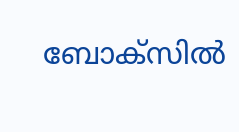ബോക്സില്‍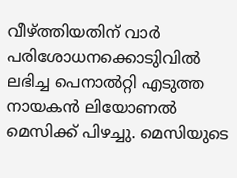വീഴ്ത്തിയതിന് വാര്‍ പരിശോധനക്കൊടുിവില്‍ ലഭിച്ച പെനാൽറ്റി എടുത്ത നായകൻ ലിയോണൽ മെസിക്ക് പിഴച്ചു. മെസിയുടെ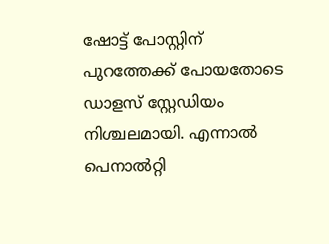ഷോട്ട് പോസ്റ്റിന് പുറത്തേക്ക് പോയതോടെ ഡാളസ് സ്റ്റേഡിയം നിശ്ചലമായി. എന്നാൽ പെനാൽറ്റി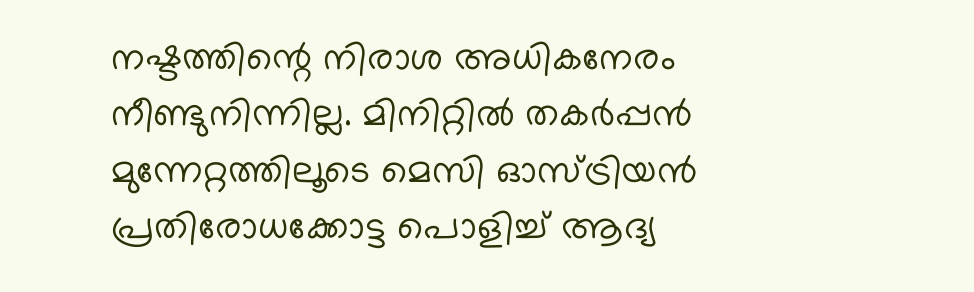നഷ്ടത്തിന്റെ നിരാശ അധികനേരം നീണ്ടുനിന്നില്ല. മിനിറ്റിൽ തകർപ്പൻ മുന്നേറ്റത്തിലൂടെ മെസി ഓസ്ട്രിയൻ പ്രതിരോധക്കോട്ട പൊളിച്ച് ആദ്യ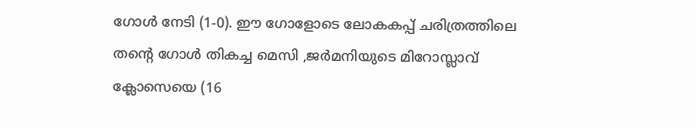ഗോൾ നേടി (1-0). ഈ ഗോളോടെ ലോകകപ്പ് ചരിത്രത്തിലെ തന്‍റെ ഗോൾ തികച്ച മെസി ,ജര്‍മനിയുടെ മിറോസ്ലാവ് ക്ലോസെയെ (16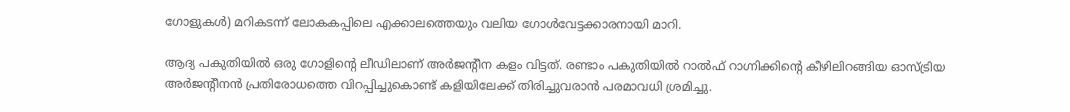ഗോളുകൾ) മറികടന്ന് ലോകകപ്പിലെ എക്കാലത്തെയും വലിയ ഗോൾവേട്ടക്കാരനായി മാറി.

ആദ്യ പകുതിയിൽ ഒരു ഗോളിന്‍റെ ലീഡിലാണ് അർജന്‍റീന കളം വിട്ടത്. രണ്ടാം പകുതിയിൽ റാൽഫ് റാഗ്നിക്കിന്‍റെ കീഴിലിറങ്ങിയ ഓസ്ട്രിയ അർജന്‍റീനൻ പ്രതിരോധത്തെ വിറപ്പിച്ചുകൊണ്ട് കളിയിലേക്ക് തിരിച്ചുവരാൻ പരമാവധി ശ്രമിച്ചു.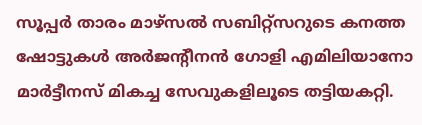സൂപ്പർ താരം മാഴ്സൽ സബിറ്റ്സറുടെ കനത്ത ഷോട്ടുകൾ അർജന്‍റീനൻ ഗോളി എമിലിയാനോ മാർട്ടീനസ് മികച്ച സേവുകളിലൂടെ തട്ടിയകറ്റി.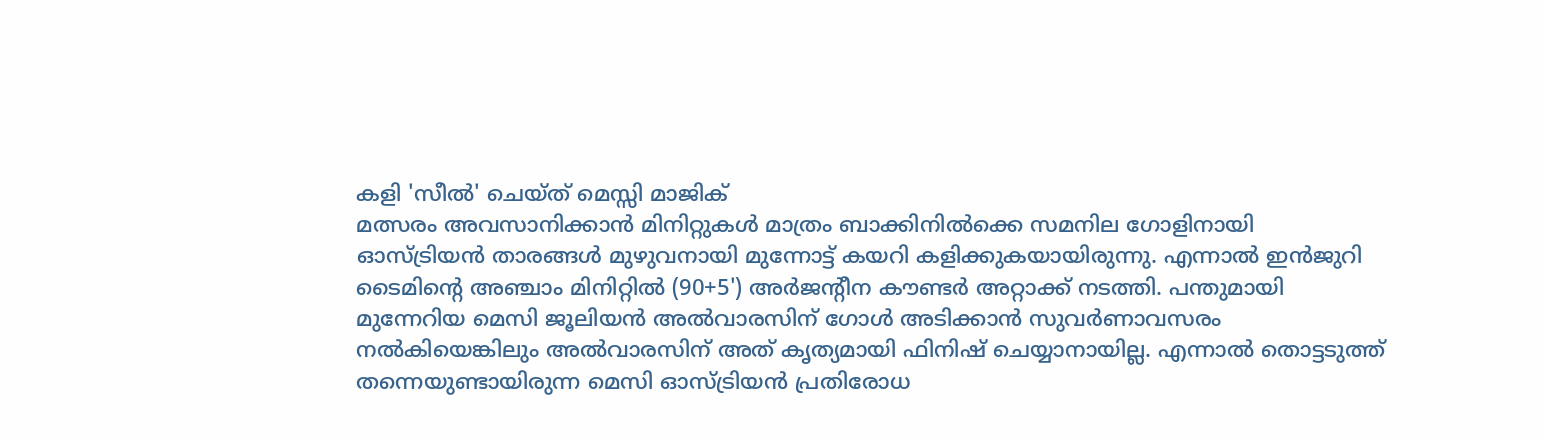കളി 'സീൽ' ചെയ്ത് മെസ്സി മാജിക്
മത്സരം അവസാനിക്കാൻ മിനിറ്റുകൾ മാത്രം ബാക്കിനിൽക്കെ സമനില ഗോളിനായി ഓസ്ട്രിയൻ താരങ്ങൾ മുഴുവനായി മുന്നോട്ട് കയറി കളിക്കുകയായിരുന്നു. എന്നാൽ ഇൻജുറി ടൈമിന്‍റെ അഞ്ചാം മിനിറ്റിൽ (90+5') അർജന്റീന കൗണ്ടർ അറ്റാക്ക് നടത്തി. പന്തുമായി മുന്നേറിയ മെസി ജൂലിയൻ അൽവാരസിന് ഗോൾ അടിക്കാൻ സുവർണാവസരം നൽകിയെങ്കിലും അൽവാരസിന് അത് കൃത്യമായി ഫിനിഷ് ചെയ്യാനായില്ല. എന്നാൽ തൊട്ടടുത്ത് തന്നെയുണ്ടായിരുന്ന മെസി ഓസ്ട്രിയൻ പ്രതിരോധ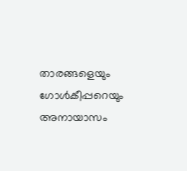താരങ്ങളെയും ഗോൾകീപ്പറെയും അനായാസം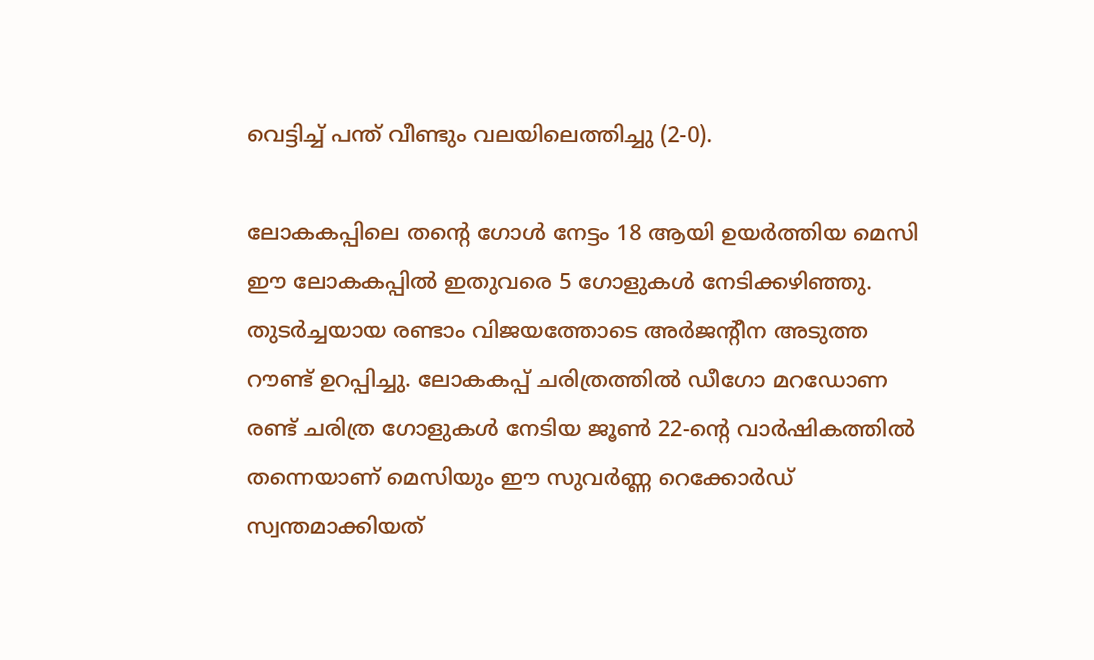വെട്ടിച്ച് പന്ത് വീണ്ടും വലയിലെത്തിച്ചു (2-0).

ലോകകപ്പിലെ തന്‍റെ ഗോൾ നേട്ടം 18 ആയി ഉയർത്തിയ മെസി ഈ ലോകകപ്പില്‍ ഇതുവരെ 5 ഗോളുകൾ നേടിക്കഴിഞ്ഞു. തുടർച്ചയായ രണ്ടാം വിജയത്തോടെ അർജന്‍റീന അടുത്ത റൗണ്ട് ഉറപ്പിച്ചു. ലോകകപ്പ് ചരിത്രത്തിൽ ഡീഗോ മറഡോണ രണ്ട് ചരിത്ര ഗോളുകൾ നേടിയ ജൂൺ 22-ന്‍റെ വാർഷികത്തിൽ തന്നെയാണ് മെസിയും ഈ സുവർണ്ണ റെക്കോർഡ് സ്വന്തമാക്കിയത്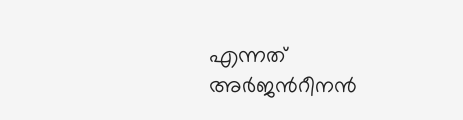എന്നത് അർജന്‍റീനൻ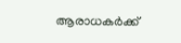ആരാധകർക്ക്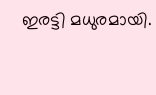ഇരട്ടി മധുരമായി.